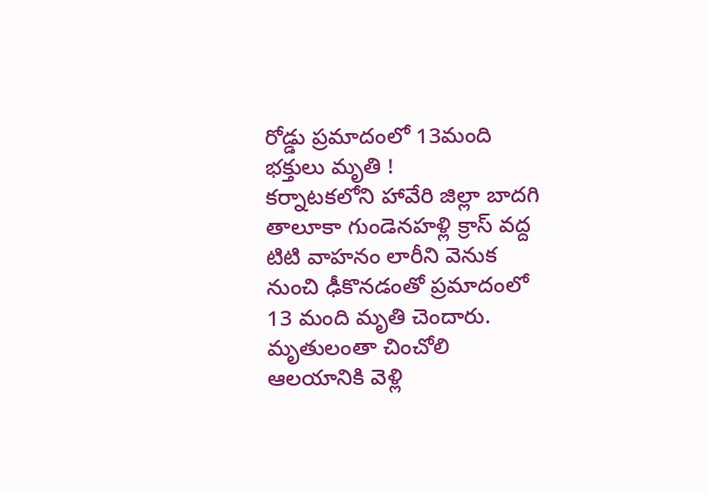రోడ్డు ప్రమాదంలో 13మంది భక్తులు మృతి !
కర్నాటకలోని హావేరి జిల్లా బాదగి తాలూకా గుండెనహళ్లి క్రాస్ వద్ద టిటి వాహనం లారీని వెనుక నుంచి ఢీకొనడంతో ప్రమాదంలో 13 మంది మృతి చెందారు. మృతులంతా చించోలి ఆలయానికి వెళ్లి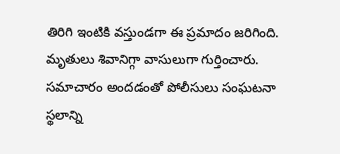తిరిగి ఇంటికి వస్తుండగా ఈ ప్రమాదం జరిగింది. మృతులు శివానిగ్గా వాసులుగా గుర్తించారు. సమాచారం అందడంతో పోలీసులు సంఘటనా స్థలాన్ని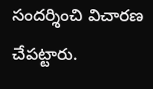సందర్శించి విచారణ చేపట్టారు.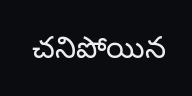చనిపోయిన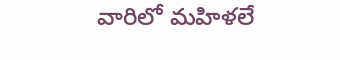వారిలో మహిళలే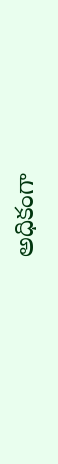అధికంగా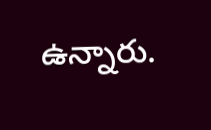ఉన్నారు.